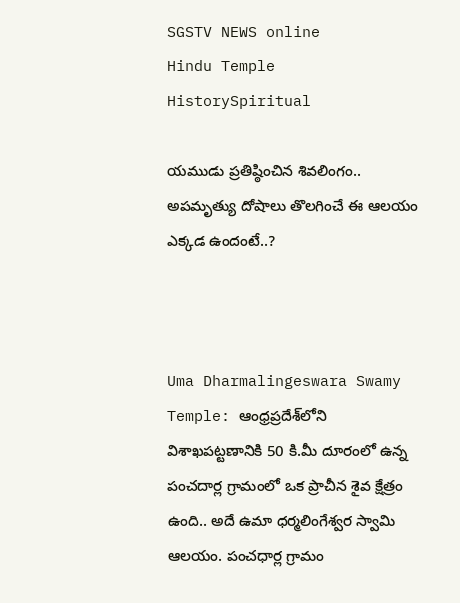SGSTV NEWS online
Hindu Temple HistorySpiritual

యముడు ప్రతిష్ఠించిన శివలింగం.. అపమృత్యు దోషాలు తొలగించే ఈ ఆలయం ఎక్కడ ఉందంటే..?



Uma Dharmalingeswara Swamy Temple: ఆంధ్రప్రదేశ్‌‌లోని విశాఖపట్టణానికి 50 కి.మీ దూరంలో ఉన్న పంచదార్ల గ్రామంలో ఒక ప్రాచీన శైవ క్షేత్రం ఉంది.. అదే ఉమా ధర్మలింగేశ్వర స్వామి ఆలయం. పంచధార్ల గ్రామం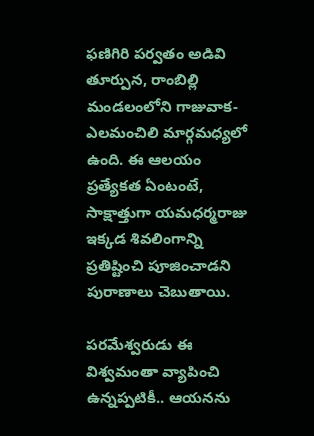ఫణిగిరి పర్వతం అడివి తూర్పున, రాంబిల్లి మండలంలోని గాజువాక-ఎలమంచిలి మార్గమధ్యలో ఉంది. ఈ ఆలయం ప్రత్యేకత ఏంటంటే, సాక్షాత్తుగా యమధర్మరాజు ఇక్కడ శివలింగాన్ని ప్రతిష్టించి పూజించాడని పురాణాలు చెబుతాయి.

పరమేశ్వరుడు ఈ విశ్వమంతా వ్యాపించి ఉన్నప్పటికీ.. ఆయనను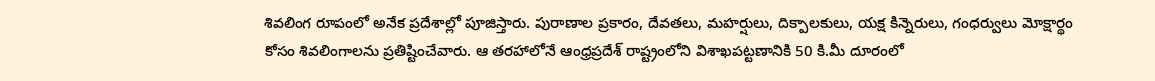శివలింగ రూపంలో అనేక ప్రదేశాల్లో పూజిస్తారు. పురాణాల ప్రకారం, దేవతలు, మహర్షులు, దిక్పాలకులు, యక్ష కిన్నెరులు, గంధర్వులు మోక్షార్థం కోసం శివలింగాలను ప్రతిష్టించేవారు. ఆ తరహాలోనే ఆంధ్రప్రదేశ్‌ రాష్ట్రంలోని విశాఖపట్టణానికి 50 కి.మీ దూరంలో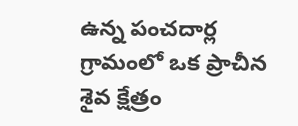ఉన్న పంచదార్ల గ్రామంలో ఒక ప్రాచీన శైవ క్షేత్రం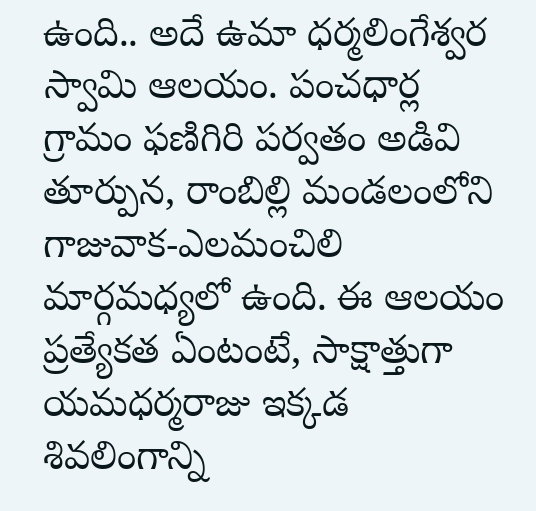ఉంది.. అదే ఉమా ధర్మలింగేశ్వర స్వామి ఆలయం. పంచధార్ల గ్రామం ఫణిగిరి పర్వతం అడివి తూర్పున, రాంబిల్లి మండలంలోని గాజువాక-ఎలమంచిలి మార్గమధ్యలో ఉంది. ఈ ఆలయం ప్రత్యేకత ఏంటంటే, సాక్షాత్తుగా యమధర్మరాజు ఇక్కడ శివలింగాన్ని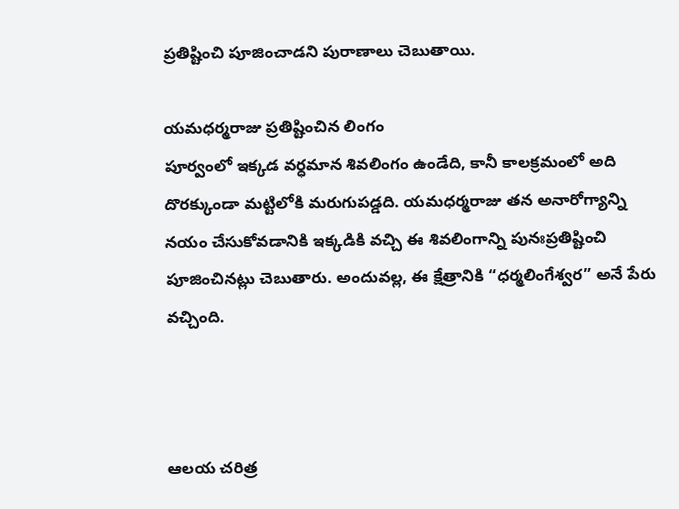ప్రతిష్టించి పూజించాడని పురాణాలు చెబుతాయి.

యమధర్మరాజు ప్రతిష్టించిన లింగం
పూర్వంలో ఇక్కడ వర్ధమాన శివలింగం ఉండేది, కానీ కాలక్రమంలో అది దొరక్కుండా మట్టిలోకి మరుగుపడ్డది. యమధర్మరాజు తన అనారోగ్యాన్ని నయం చేసుకోవడానికి ఇక్కడికి వచ్చి ఈ శివలింగాన్ని పునఃప్రతిష్టించి పూజించినట్లు చెబుతారు. అందువల్ల, ఈ క్షేత్రానికి “ధర్మలింగేశ్వర” అనే పేరు వచ్చింది.



ఆలయ చరిత్ర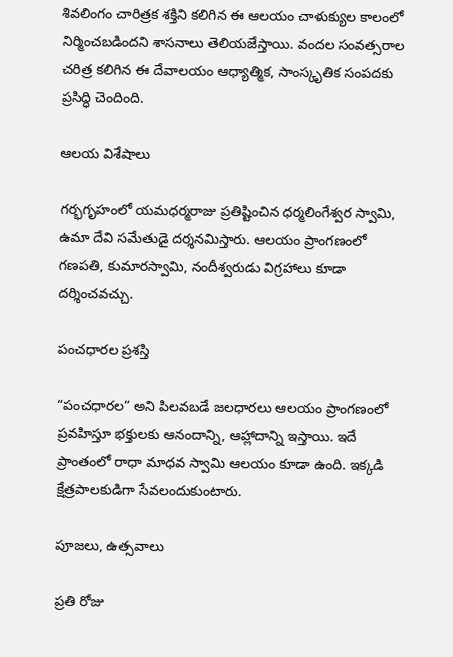శివలింగం చారిత్రక శక్తిని కలిగిన ఈ ఆలయం చాళుక్యుల కాలంలో నిర్మించబడిందని శాసనాలు తెలియజేస్తాయి. వందల సంవత్సరాల చరిత్ర కలిగిన ఈ దేవాలయం ఆధ్యాత్మిక, సాంస్కృతిక సంపదకు ప్రసిద్ధి చెందింది.

ఆలయ విశేషాలు

గర్భగృహంలో యమధర్మరాజు ప్రతిష్టించిన ధర్మలింగేశ్వర స్వామి, ఉమా దేవి సమేతుడై దర్శనమిస్తారు. ఆలయం ప్రాంగణంలో గణపతి, కుమారస్వామి, నందీశ్వరుడు విగ్రహాలు కూడా దర్శించవచ్చు.

పంచధారల ప్రశస్తి

“పంచధారల” అని పిలవబడే జలధారలు ఆలయం ప్రాంగణంలో ప్రవహిస్తూ భక్తులకు ఆనందాన్ని, ఆహ్లాదాన్ని ఇస్తాయి. ఇదే ప్రాంతంలో రాధా మాధవ స్వామి ఆలయం కూడా ఉంది. ఇక్కడి క్షేత్రపాలకుడిగా సేవలందుకుంటారు.

పూజలు, ఉత్సవాలు

ప్రతి రోజు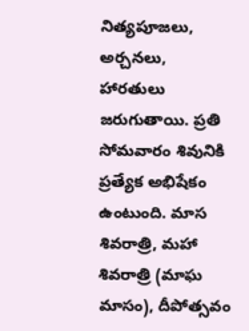నిత్యపూజలు, అర్చనలు, హారతులు జరుగుతాయి. ప్రతి సోమవారం శివునికి ప్రత్యేక అభిషేకం ఉంటుంది. మాస శివరాత్రి, మహా శివరాత్రి (మాఘ మాసం), దీపోత్సవం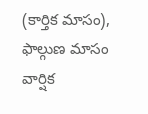(కార్తిక మాసం), ఫాల్గుణ మాసం వార్షిక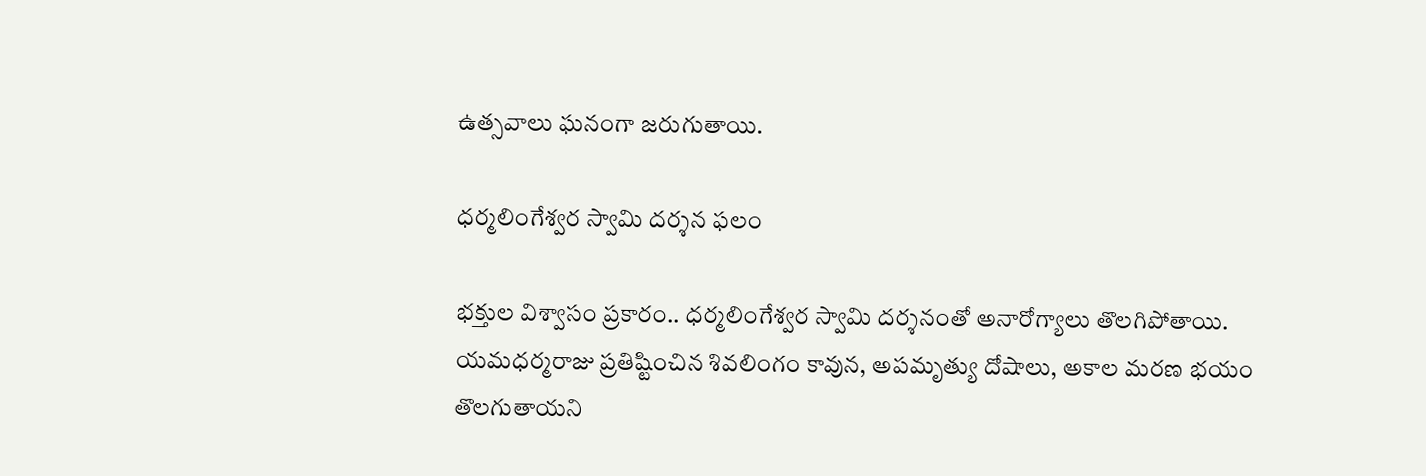ఉత్సవాలు ఘనంగా జరుగుతాయి.

ధర్మలింగేశ్వర స్వామి దర్శన ఫలం

భక్తుల విశ్వాసం ప్రకారం.. ధర్మలింగేశ్వర స్వామి దర్శనంతో అనారోగ్యాలు తొలగిపోతాయి. యమధర్మరాజు ప్రతిష్టించిన శివలింగం కావున, అపమృత్యు దోషాలు, అకాల మరణ భయం తొలగుతాయని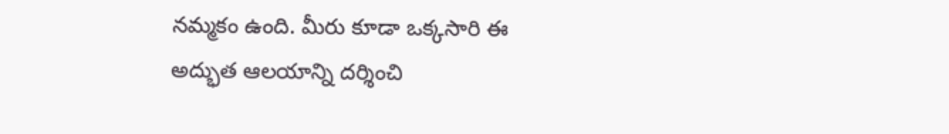నమ్మకం ఉంది. మీరు కూడా ఒక్కసారి ఈ అద్భుత ఆలయాన్ని దర్శించి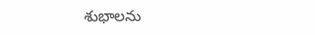శుభాలను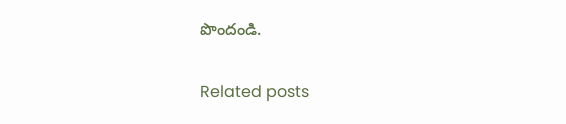పొందండి.

Related posts